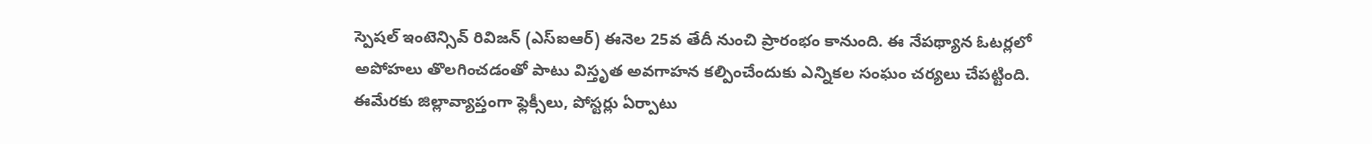స్పెషల్ ఇంటెన్సివ్ రివిజన్ (ఎస్ఐఆర్) ఈనెల 25వ తేదీ నుంచి ప్రారంభం కానుంది. ఈ నేపథ్యాన ఓటర్లలో అపోహలు తొలగించడంతో పాటు విస్తృత అవగాహన కల్పించేందుకు ఎన్నికల సంఘం చర్యలు చేపట్టింది. ఈమేరకు జిల్లావ్యాప్తంగా ఫ్లెక్సీలు, పోస్టర్లు ఏర్పాటు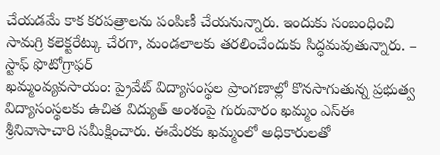చేయడమే కాక కరపత్రాలను పంపిణీ చేయనున్నారు. ఇందుకు సంబంధించి సామగ్రి కలెక్టరేట్కు చేరగా, మండలాలకు తరలించేందుకు సిద్ధమవుతున్నారు. – స్టాఫ్ ఫొటోగ్రాఫర్
ఖమ్మంవ్యవసాయం: ప్రైవేట్ విద్యాసంస్థల ప్రాంగణాల్లో కొనసాగుతున్న ప్రభుత్వ విద్యాసంస్థలకు ఉచిత విద్యుత్ అంశంపై గురువారం ఖమ్మం ఎస్ఈ శ్రీనివాసాచారి సమీక్షించారు. ఈమేరకు ఖమ్మంలో అధికారులతో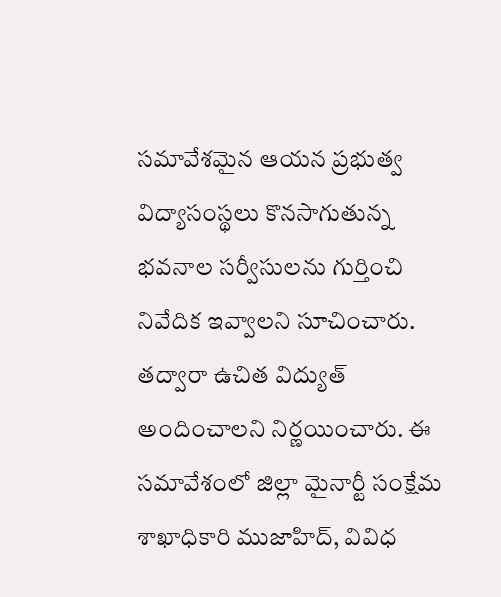సమావేశమైన ఆయన ప్రభుత్వ విద్యాసంస్థలు కొనసాగుతున్న భవనాల సర్వీసులను గుర్తించి నివేదిక ఇవ్వాలని సూచించారు. తద్వారా ఉచిత విద్యుత్ అందించాలని నిర్ణయించారు. ఈ సమావేశంలో జిల్లా మైనార్టీ సంక్షేమ శాఖాధికారి ముజాహిద్, వివిధ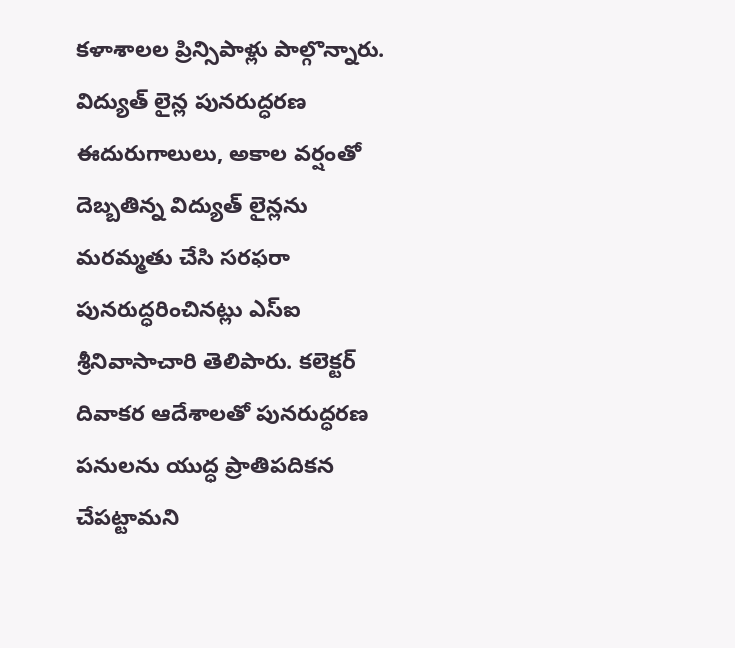కళాశాలల ప్రిన్సిపాళ్లు పాల్గొన్నారు.
విద్యుత్ లైన్ల పునరుద్ధరణ
ఈదురుగాలులు, అకాల వర్షంతో దెబ్బతిన్న విద్యుత్ లైన్లను మరమ్మతు చేసి సరఫరా పునరుద్ధరించినట్లు ఎస్ఐ శ్రీనివాసాచారి తెలిపారు. కలెక్టర్ దివాకర ఆదేశాలతో పునరుద్ధరణ పనులను యుద్ధ ప్రాతిపదికన చేపట్టామని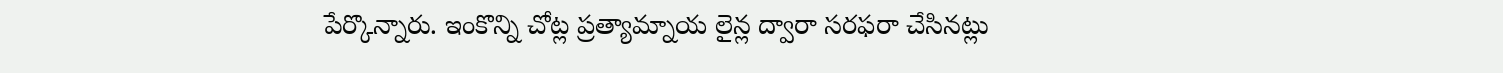పేర్కొన్నారు. ఇంకొన్ని చోట్ల ప్రత్యామ్నాయ లైన్ల ద్వారా సరఫరా చేసినట్లు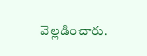వెల్లడించారు.